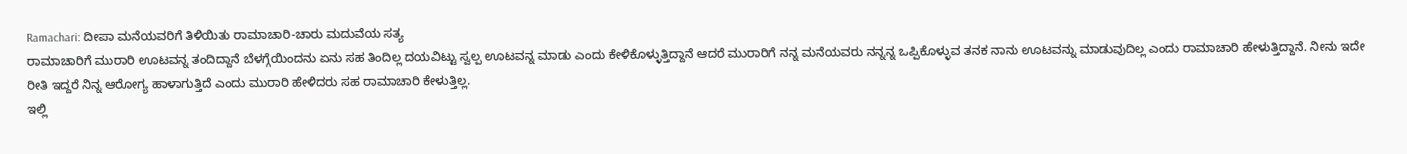Ramachari: ದೀಪಾ ಮನೆಯವರಿಗೆ ತಿಳಿಯಿತು ರಾಮಾಚಾರಿ-ಚಾರು ಮದುವೆಯ ಸತ್ಯ
ರಾಮಾಚಾರಿಗೆ ಮುರಾರಿ ಊಟವನ್ನ ತಂದಿದ್ದಾನೆ ಬೆಳಗ್ಗೆಯಿಂದನು ಏನು ಸಹ ತಿಂದಿಲ್ಲ ದಯವಿಟ್ಟು ಸ್ವಲ್ಪ ಊಟವನ್ನ ಮಾಡು ಎಂದು ಕೇಳಿಕೊಳ್ಳುತ್ತಿದ್ದಾನೆ ಆದರೆ ಮುರಾರಿಗೆ ನನ್ನ ಮನೆಯವರು ನನ್ನನ್ನ ಒಪ್ಪಿಕೊಳ್ಳುವ ತನಕ ನಾನು ಊಟವನ್ನು ಮಾಡುವುದಿಲ್ಲ ಎಂದು ರಾಮಾಚಾರಿ ಹೇಳುತ್ತಿದ್ದಾನೆ. ನೀನು ಇದೇ ರೀತಿ ಇದ್ದರೆ ನಿನ್ನ ಆರೋಗ್ಯ ಹಾಳಾಗುತ್ತಿದೆ ಎಂದು ಮುರಾರಿ ಹೇಳಿದರು ಸಹ ರಾಮಾಚಾರಿ ಕೇಳುತ್ತಿಲ್ಲ.
ಇಲ್ಲಿ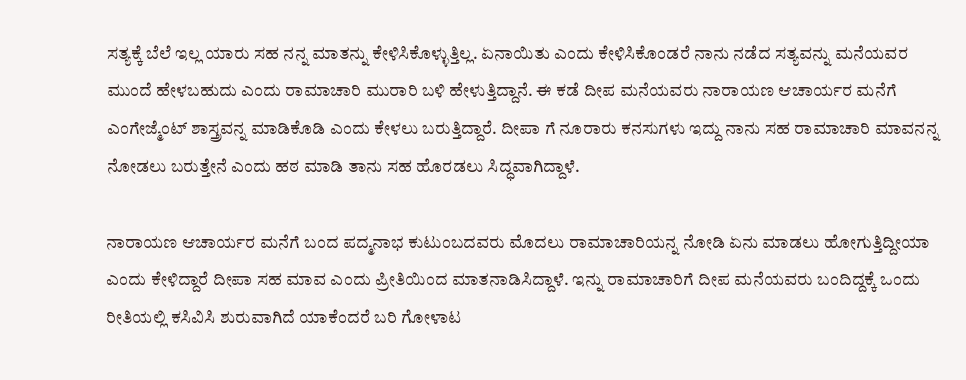ಸತ್ಯಕ್ಕೆ ಬೆಲೆ ಇಲ್ಲ ಯಾರು ಸಹ ನನ್ನ ಮಾತನ್ನು ಕೇಳಿಸಿಕೊಳ್ಳುತ್ತಿಲ್ಲ. ಏನಾಯಿತು ಎಂದು ಕೇಳಿಸಿಕೊಂಡರೆ ನಾನು ನಡೆದ ಸತ್ಯವನ್ನು ಮನೆಯವರ ಮುಂದೆ ಹೇಳಬಹುದು ಎಂದು ರಾಮಾಚಾರಿ ಮುರಾರಿ ಬಳಿ ಹೇಳುತ್ತಿದ್ದಾನೆ. ಈ ಕಡೆ ದೀಪ ಮನೆಯವರು ನಾರಾಯಣ ಆಚಾರ್ಯರ ಮನೆಗೆ ಎಂಗೇಜ್ಮೆಂಟ್ ಶಾಸ್ತ್ರವನ್ನ ಮಾಡಿಕೊಡಿ ಎಂದು ಕೇಳಲು ಬರುತ್ತಿದ್ದಾರೆ. ದೀಪಾ ಗೆ ನೂರಾರು ಕನಸುಗಳು ಇದ್ದು ನಾನು ಸಹ ರಾಮಾಚಾರಿ ಮಾವನನ್ನ ನೋಡಲು ಬರುತ್ತೇನೆ ಎಂದು ಹಠ ಮಾಡಿ ತಾನು ಸಹ ಹೊರಡಲು ಸಿದ್ಧವಾಗಿದ್ದಾಳೆ.

ನಾರಾಯಣ ಆಚಾರ್ಯರ ಮನೆಗೆ ಬಂದ ಪದ್ಮನಾಭ ಕುಟುಂಬದವರು ಮೊದಲು ರಾಮಾಚಾರಿಯನ್ನ ನೋಡಿ ಏನು ಮಾಡಲು ಹೋಗುತ್ತಿದ್ದೀಯಾ ಎಂದು ಕೇಳಿದ್ದಾರೆ ದೀಪಾ ಸಹ ಮಾವ ಎಂದು ಪ್ರೀತಿಯಿಂದ ಮಾತನಾಡಿಸಿದ್ದಾಳೆ. ಇನ್ನು ರಾಮಾಚಾರಿಗೆ ದೀಪ ಮನೆಯವರು ಬಂದಿದ್ದಕ್ಕೆ ಒಂದು ರೀತಿಯಲ್ಲಿ ಕಸಿವಿಸಿ ಶುರುವಾಗಿದೆ ಯಾಕೆಂದರೆ ಬರಿ ಗೋಳಾಟ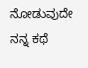ನೋಡುವುದೇ ನನ್ನ ಕಥೆ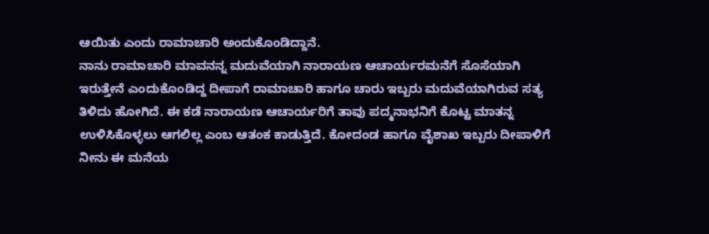ಆಯಿತು ಎಂದು ರಾಮಾಚಾರಿ ಅಂದುಕೊಂಡಿದ್ದಾನೆ.
ನಾನು ರಾಮಾಚಾರಿ ಮಾವನನ್ನ ಮದುವೆಯಾಗಿ ನಾರಾಯಣ ಆಚಾರ್ಯರಮನೆಗೆ ಸೊಸೆಯಾಗಿ ಇರುತ್ತೇನೆ ಎಂದುಕೊಂಡಿದ್ದ ದೀಪಾಗೆ ರಾಮಾಚಾರಿ ಹಾಗೂ ಚಾರು ಇಬ್ಬರು ಮದುವೆಯಾಗಿರುವ ಸತ್ಯ ತಿಳಿದು ಹೋಗಿದೆ. ಈ ಕಡೆ ನಾರಾಯಣ ಆಚಾರ್ಯರಿಗೆ ತಾವು ಪದ್ಮನಾಭನಿಗೆ ಕೊಟ್ಟ ಮಾತನ್ನ ಉಳಿಸಿಕೊಳ್ಳಲು ಆಗಲಿಲ್ಲ ಎಂಬ ಆತಂಕ ಕಾಡುತ್ತಿದೆ. ಕೋದಂಡ ಹಾಗೂ ವೈಶಾಖ ಇಬ್ಬರು ದೀಪಾಳಿಗೆ ನೀನು ಈ ಮನೆಯ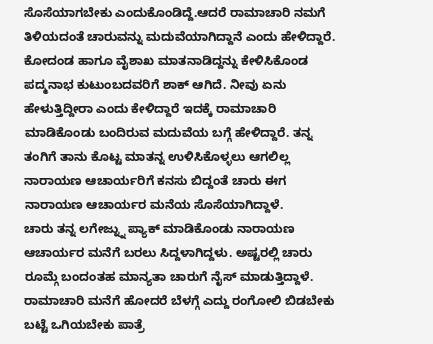ಸೊಸೆಯಾಗಬೇಕು ಎಂದುಕೊಂಡಿದ್ದೆ.ಆದರೆ ರಾಮಾಚಾರಿ ನಮಗೆ ತಿಳಿಯದಂತೆ ಚಾರುವನ್ನು ಮದುವೆಯಾಗಿದ್ದಾನೆ ಎಂದು ಹೇಳಿದ್ದಾರೆ.
ಕೋದಂಡ ಹಾಗೂ ವೈಶಾಖ ಮಾತನಾಡಿದ್ದನ್ನು ಕೇಳಿಸಿಕೊಂಡ ಪದ್ಮನಾಭ ಕುಟುಂಬದವರಿಗೆ ಶಾಕ್ ಆಗಿದೆ. ನೀವು ಏನು ಹೇಳುತ್ತಿದ್ದೀರಾ ಎಂದು ಕೇಳಿದ್ದಾರೆ ಇದಕ್ಕೆ ರಾಮಾಚಾರಿ ಮಾಡಿಕೊಂಡು ಬಂದಿರುವ ಮದುವೆಯ ಬಗ್ಗೆ ಹೇಳಿದ್ದಾರೆ. ತನ್ನ ತಂಗಿಗೆ ತಾನು ಕೊಟ್ಟ ಮಾತನ್ನ ಉಳಿಸಿಕೊಳ್ಳಲು ಆಗಲಿಲ್ಲ ನಾರಾಯಣ ಆಚಾರ್ಯರಿಗೆ ಕನಸು ಬಿದ್ದಂತೆ ಚಾರು ಈಗ ನಾರಾಯಣ ಆಚಾರ್ಯರ ಮನೆಯ ಸೊಸೆಯಾಗಿದ್ದಾಳೆ.
ಚಾರು ತನ್ನ ಲಗೇಜ್ನ್ನು ಪ್ಯಾಕ್ ಮಾಡಿಕೊಂಡು ನಾರಾಯಣ ಆಚಾರ್ಯರ ಮನೆಗೆ ಬರಲು ಸಿದ್ದಳಾಗಿದ್ದಳು. ಅಷ್ಟರಲ್ಲಿ ಚಾರು ರೂಮ್ಗೆ ಬಂದಂತಹ ಮಾನ್ಯತಾ ಚಾರುಗೆ ನೈಸ್ ಮಾಡುತ್ತಿದ್ದಾಳೆ. ರಾಮಾಚಾರಿ ಮನೆಗೆ ಹೋದರೆ ಬೆಳಗ್ಗೆ ಎದ್ದು ರಂಗೋಲಿ ಬಿಡಬೇಕು ಬಟ್ಟೆ ಒಗಿಯಬೇಕು ಪಾತ್ರೆ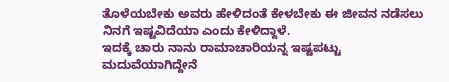ತೊಳೆಯಬೇಕು ಅವರು ಹೇಳಿದಂತೆ ಕೇಳಬೇಕು ಈ ಜೀವನ ನಡೆಸಲು ನಿನಗೆ ಇಷ್ಟವಿದೆಯಾ ಎಂದು ಕೇಳಿದ್ದಾಳೆ.
ಇದಕ್ಕೆ ಚಾರು ನಾನು ರಾಮಾಚಾರಿಯನ್ನ ಇಷ್ಟಪಟ್ಟು ಮದುವೆಯಾಗಿದ್ದೇನೆ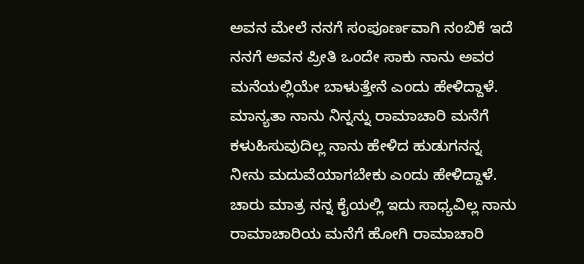ಅವನ ಮೇಲೆ ನನಗೆ ಸಂಪೂರ್ಣವಾಗಿ ನಂಬಿಕೆ ಇದೆ ನನಗೆ ಅವನ ಪ್ರೀತಿ ಒಂದೇ ಸಾಕು ನಾನು ಅವರ ಮನೆಯಲ್ಲಿಯೇ ಬಾಳುತ್ತೇನೆ ಎಂದು ಹೇಳಿದ್ದಾಳೆ. ಮಾನ್ಯತಾ ನಾನು ನಿನ್ನನ್ನು ರಾಮಾಚಾರಿ ಮನೆಗೆ ಕಳುಹಿಸುವುದಿಲ್ಲ ನಾನು ಹೇಳಿದ ಹುಡುಗನನ್ನ ನೀನು ಮದುವೆಯಾಗಬೇಕು ಎಂದು ಹೇಳಿದ್ದಾಳೆ. ಚಾರು ಮಾತ್ರ ನನ್ನ ಕೈಯಲ್ಲಿ ಇದು ಸಾಧ್ಯವಿಲ್ಲ ನಾನು ರಾಮಾಚಾರಿಯ ಮನೆಗೆ ಹೋಗಿ ರಾಮಾಚಾರಿ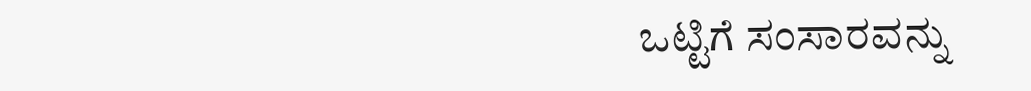ಒಟ್ಟಿಗೆ ಸಂಸಾರವನ್ನು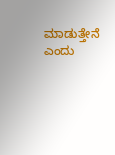ಮಾಡುತ್ತೇನೆ ಎಂದು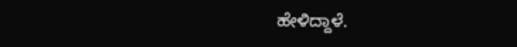ಹೇಳಿದ್ದಾಳೆ.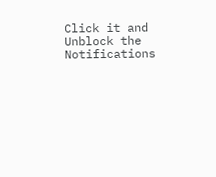Click it and Unblock the Notifications